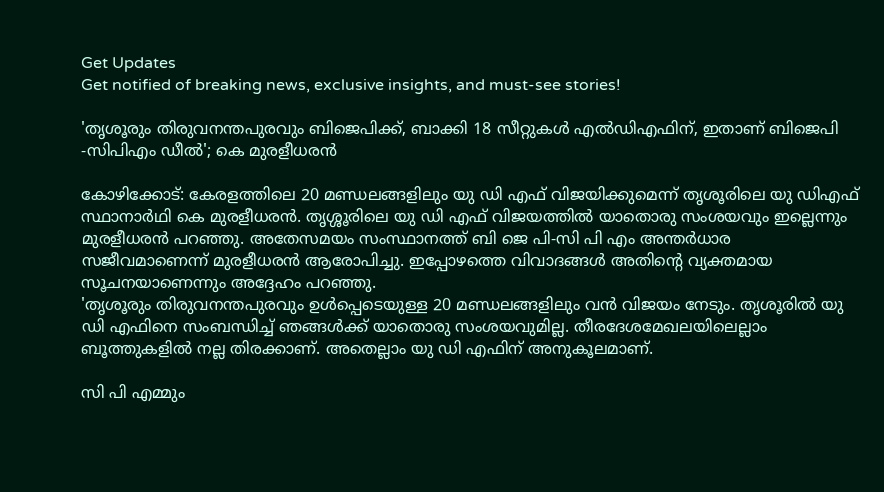Get Updates
Get notified of breaking news, exclusive insights, and must-see stories!

'തൃശൂരും തിരുവനന്തപുരവും ബിജെപിക്ക്, ബാക്കി 18 സീറ്റുകൾ എൽഡിഎഫിന്, ഇതാണ് ബിജെപി -സിപിഎം ഡീൽ'; കെ മുരളീധരൻ

കോഴിക്കോട്: കേരളത്തിലെ 20 മണ്ഡലങ്ങളിലും യു ഡി എഫ് വിജയിക്കുമെന്ന് തൃശൂരിലെ യു ഡിഎഫ് സ്ഥാനാര്‍ഥി കെ മുരളീധരന്‍. തൃശ്ശൂരിലെ യു ഡി എഫ് വിജയത്തിൽ യാതൊരു സംശയവും ഇല്ലെന്നും മുരളീധരൻ പറഞ്ഞു. അതേസമയം സംസ്ഥാനത്ത് ബി ജെ പി-സി പി എം അന്തർധാര സജീവമാണെന്ന് മുരളീധരൻ ആരോപിച്ചു. ഇപ്പോഴത്തെ വിവാദങ്ങൾ അതിന്റെ വ്യക്തമായ സൂചനയാണെന്നും അദ്ദേഹം പറഞ്ഞു.
'തൃശൂരും തിരുവനന്തപുരവും ഉൾപ്പെടെയുള്ള 20 മണ്ഡലങ്ങളിലും വൻ വിജയം നേടും. തൃശൂരിൽ യു ഡി എഫിനെ സംബന്ധിച്ച് ഞങ്ങൾക്ക് യാതൊരു സംശയവുമില്ല. തീരദേശമേഖലയിലെല്ലാം ബൂത്തുകളിൽ നല്ല തിരക്കാണ്. അതെല്ലാം യു ഡി എഫിന് അനുകൂലമാണ്.

സി പി എമ്മും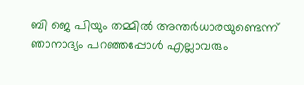ബി ജെ പിയും തമ്മില്‍ അന്തര്‍ധാരയുണ്ടെന്ന് ഞാനാദ്യം പറഞ്ഞപ്പോള്‍ എല്ലാവരും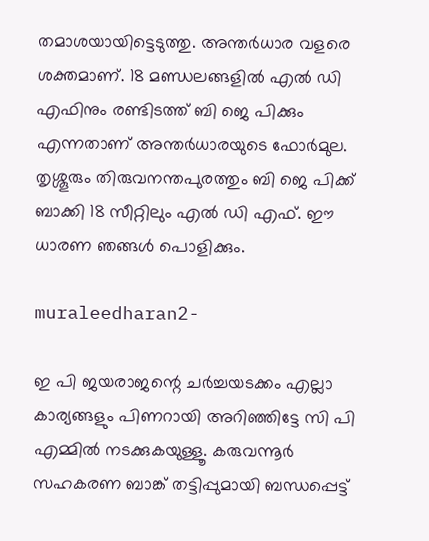തമാശയായിട്ടെടുത്തു. അന്തർധാര വളരെ ശക്തമാണ്. 18 മണ്ഡലങ്ങളില്‍ എല്‍ ഡി എഫിനും രണ്ടിടത്ത് ബി ജെ പിക്കും എന്നതാണ് അന്തര്‍ധാരയുടെ ഫോര്‍മുല. തൃശ്ശൂരും തിരുവനന്തപുരത്തും ബി ജെ പിക്ക് ബാക്കി 18 സീറ്റിലും എൽ ഡി എഫ്. ഈ ധാരണ ഞങ്ങൾ പൊളിക്കും.

muraleedharan2-

ഇ പി ജയരാജന്റെ ചര്‍ച്ചയടക്കം എല്ലാ കാര്യങ്ങളും പിണറായി അറിഞ്ഞിട്ടേ സി പി എമ്മില്‍ നടക്കുകയുള്ളൂ. കരുവന്നൂര്‍ സഹകരണ ബാങ്ക് തട്ടിപ്പുമായി ബന്ധപ്പെട്ട്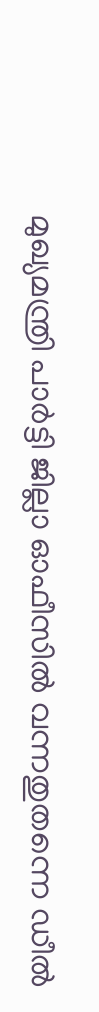മുഖ്യമന്ത്രി പാര്‍ട്ടി ജില്ലാ ഓഫീസില്‍ വന്നതുതന്നെ ഡീല്‍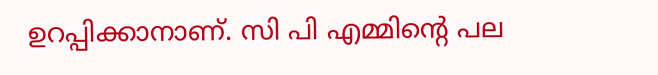ഉറപ്പിക്കാനാണ്. സി പി എമ്മിന്റെ പല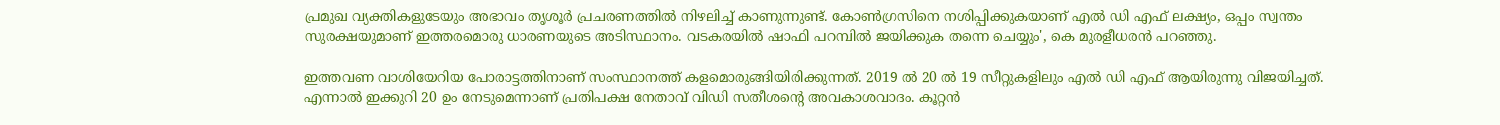പ്രമുഖ വ്യക്തികളുടേയും അഭാവം തൃശൂർ പ്രചരണത്തിൽ നിഴലിച്ച് കാണുന്നുണ്ട്. കോണ്‍ഗ്രസിനെ നശിപ്പിക്കുകയാണ് എൽ ഡി എഫ് ലക്ഷ്യം, ഒപ്പം സ്വന്തം സുരക്ഷയുമാണ് ഇത്തരമൊരു ധാരണയുടെ അടിസ്ഥാനം. വടകരയിൽ ഷാഫി പറമ്പിൽ ജയിക്കുക തന്നെ ചെയ്യും', കെ മുരളീധരൻ പറഞ്ഞു.

ഇത്തവണ വാശിയേറിയ പോരാട്ടത്തിനാണ് സംസ്ഥാനത്ത് കളമൊരുങ്ങിയിരിക്കുന്നത്. 2019 ൽ 20 ൽ 19 സീറ്റുകളിലും എൽ ഡി എഫ് ആയിരുന്നു വിജയിച്ചത്. എന്നാൽ ഇക്കുറി 20 ഉം നേടുമെന്നാണ് പ്രതിപക്ഷ നേതാവ് വിഡി സതീശന്റെ അവകാശവാദം. കൂറ്റൻ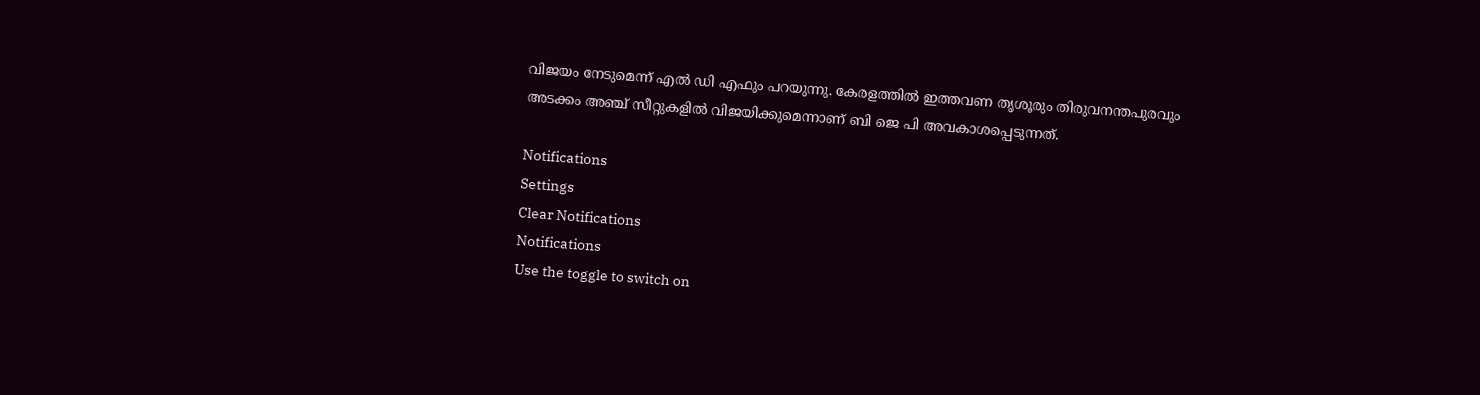വിജയം നേടുമെന്ന് എൽ ഡി എഫും പറയുന്നു. കേരളത്തിൽ ഇത്തവണ തൃശൂരും തിരുവനന്തപുരവും അടക്കം അഞ്ച് സീറ്റുകളിൽ വിജയിക്കുമെന്നാണ് ബി ജെ പി അവകാശപ്പെടുന്നത്.

Notifications
Settings
Clear Notifications
Notifications
Use the toggle to switch on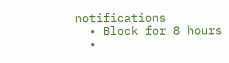notifications
  • Block for 8 hours
  •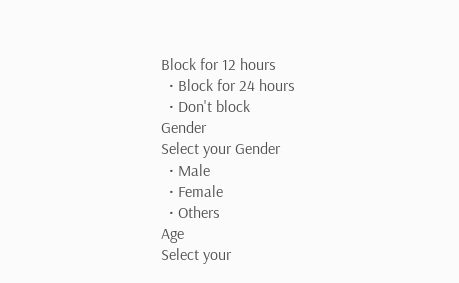Block for 12 hours
  • Block for 24 hours
  • Don't block
Gender
Select your Gender
  • Male
  • Female
  • Others
Age
Select your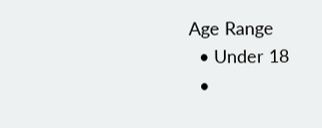Age Range
  • Under 18
  •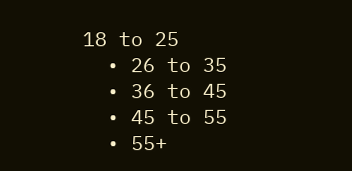18 to 25
  • 26 to 35
  • 36 to 45
  • 45 to 55
  • 55+